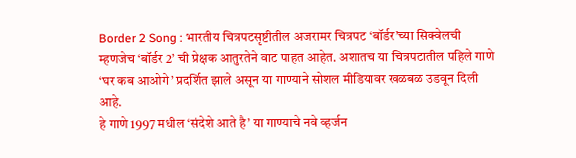Border 2 Song : भारतीय चित्रपटसृष्टीतील अजरामर चित्रपट ‘बॉर्डर’च्या सिक्वेलची म्हणजेच ‘बॉर्डर 2’ ची प्रेक्षक आतुरतेने वाट पाहत आहेत. अशातच या चित्रपटातील पहिले गाणे ‘घर कब आओगे’ प्रदर्शित झाले असून या गाण्याने सोशल मीडियावर खळबळ उडवून दिली आहे.
हे गाणे 1997 मधील ‘संदेशे आते है’ या गाण्याचे नवे व्हर्जन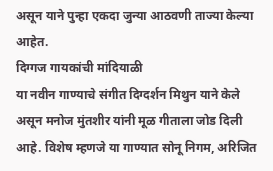असून याने पुन्हा एकदा जुन्या आठवणी ताज्या केल्या आहेत.
दिग्गज गायकांची मांदियाळी
या नवीन गाण्याचे संगीत दिग्दर्शन मिथुन याने केले असून मनोज मुंतशीर यांनी मूळ गीताला जोड दिली आहे. विशेष म्हणजे या गाण्यात सोनू निगम, अरिजित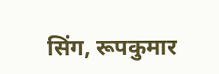सिंग, रूपकुमार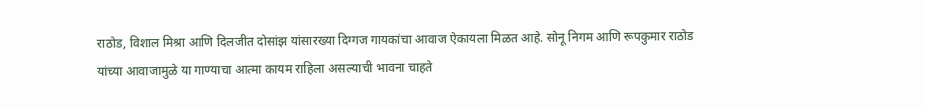राठोड, विशाल मिश्रा आणि दिलजीत दोसांझ यांसारख्या दिग्गज गायकांचा आवाज ऐकायला मिळत आहे. सोनू निगम आणि रूपकुमार राठोड यांच्या आवाजामुळे या गाण्याचा आत्मा कायम राहिला असल्याची भावना चाहते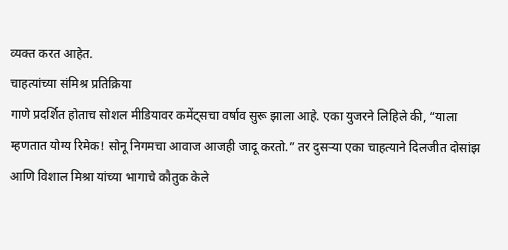व्यक्त करत आहेत.
चाहत्यांच्या संमिश्र प्रतिक्रिया
गाणे प्रदर्शित होताच सोशल मीडियावर कमेंट्सचा वर्षाव सुरू झाला आहे. एका युजरने लिहिले की, “याला म्हणतात योग्य रिमेक! सोनू निगमचा आवाज आजही जादू करतो.” तर दुसऱ्या एका चाहत्याने दिलजीत दोसांझ आणि विशाल मिश्रा यांच्या भागाचे कौतुक केले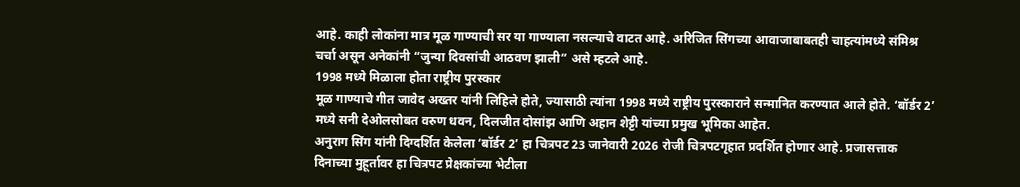आहे. काही लोकांना मात्र मूळ गाण्याची सर या गाण्याला नसल्याचे वाटत आहे. अरिजित सिंगच्या आवाजाबाबतही चाहत्यांमध्ये संमिश्र चर्चा असून अनेकांनी “जुन्या दिवसांची आठवण झाली” असे म्हटले आहे.
1998 मध्ये मिळाला होता राष्ट्रीय पुरस्कार
मूळ गाण्याचे गीत जावेद अख्तर यांनी लिहिले होते, ज्यासाठी त्यांना 1998 मध्ये राष्ट्रीय पुरस्काराने सन्मानित करण्यात आले होते. ‘बॉर्डर 2’ मध्ये सनी देओलसोबत वरुण धवन, दिलजीत दोसांझ आणि अहान शेट्टी यांच्या प्रमुख भूमिका आहेत.
अनुराग सिंग यांनी दिग्दर्शित केलेला ‘बॉर्डर 2’ हा चित्रपट 23 जानेवारी 2026 रोजी चित्रपटगृहात प्रदर्शित होणार आहे. प्रजासत्ताक दिनाच्या मुहूर्तावर हा चित्रपट प्रेक्षकांच्या भेटीला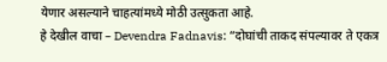येणार असल्याने चाहत्यांमध्ये मोठी उत्सुकता आहे.
हे देखील वाचा – Devendra Fadnavis: “दोघांची ताकद संपल्यावर ते एकत्र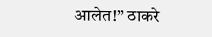आलेत!” ठाकरे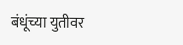बंधूंच्या युतीवर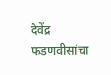देवेंद्र फडणवीसांचा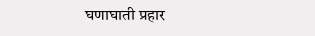घणाघाती प्रहार